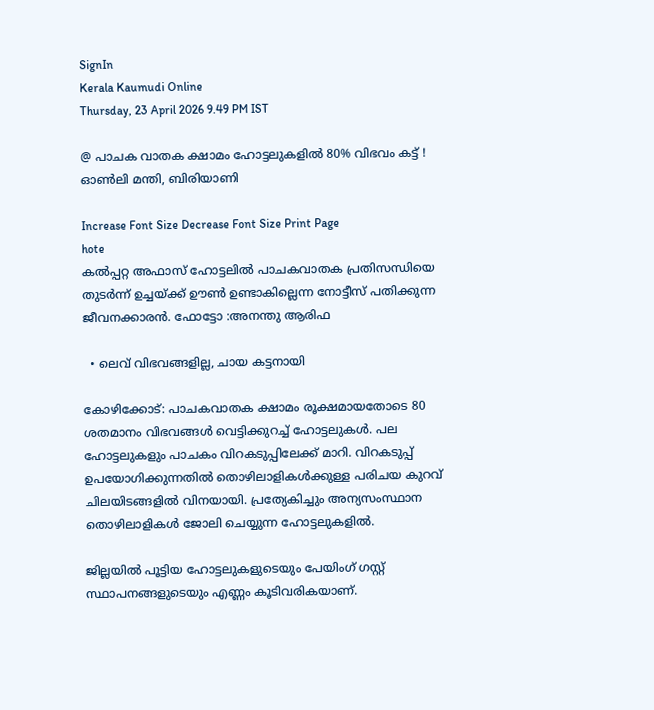SignIn
Kerala Kaumudi Online
Thursday, 23 April 2026 9.49 PM IST

@ പാചക വാതക ക്ഷാമം ഹോട്ടലുകളിൽ 80% വിഭവം കട്ട് ! ഓൺലി മന്തി, ബിരിയാണി

Increase Font Size Decrease Font Size Print Page
hote
കൽപ്പറ്റ അഫാസ് ഹോട്ടലിൽ പാചകവാതക പ്രതിസന്ധിയെ തുടർന്ന് ഉച്ചയ്ക്ക് ഊൺ ഉണ്ടാകില്ലെന്ന നോട്ടീസ് പതിക്കുന്ന ജീവനക്കാരൻ. ഫോട്ടോ :അനന്തു ആരിഫ

  • ലെവ് വിഭവങ്ങളില്ല, ചായ കട്ടനായി

കോഴിക്കോട്: പാചകവാതക ക്ഷാമം രൂക്ഷമായതോടെ 80 ശതമാനം വിഭവങ്ങൾ വെട്ടിക്കുറച്ച് ഹോട്ടലുകൾ. പല ഹോട്ടലുകളും പാചകം വിറകടുപ്പിലേക്ക് മാറി. വിറകടുപ്പ് ഉപയോഗിക്കുന്നതിൽ തൊഴിലാളികൾക്കുള്ള പരിചയ കുറവ് ചിലയിടങ്ങളിൽ വിനയായി. പ്രത്യേകിച്ചും അന്യസംസ്ഥാന തൊഴിലാളികൾ ജോലി ചെയ്യുന്ന ഹോട്ടലുകളിൽ.

ജില്ലയിൽ പൂട്ടിയ ഹോട്ടലുകളുടെയും പേയിംഗ് ഗസ്റ്റ് സ്ഥാപനങ്ങളുടെയും എണ്ണം കൂടിവരികയാണ്.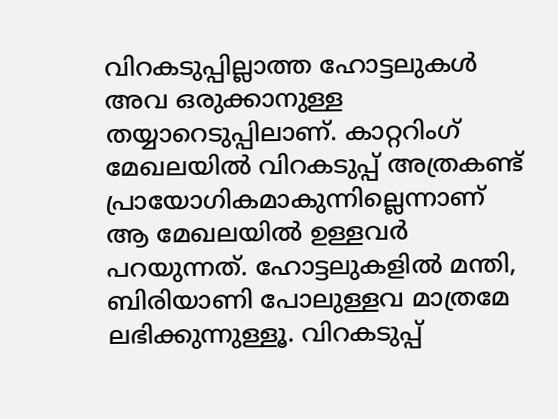വിറകടുപ്പില്ലാത്ത ഹോട്ടലുകൾ അവ ഒരുക്കാനുള്ള തയ്യാറെടുപ്പിലാണ്. കാറ്ററിംഗ് മേഖലയിൽ വിറകടുപ്പ് അത്രകണ്ട് പ്രായോഗികമാകുന്നില്ലെന്നാണ് ആ മേഖലയിൽ ഉള്ളവർ പറയുന്നത്. ഹോട്ടലുകളിൽ മന്തി, ബിരിയാണി പോലുള്ളവ മാത്രമേ ലഭിക്കുന്നുള്ളൂ. വിറകടുപ്പ്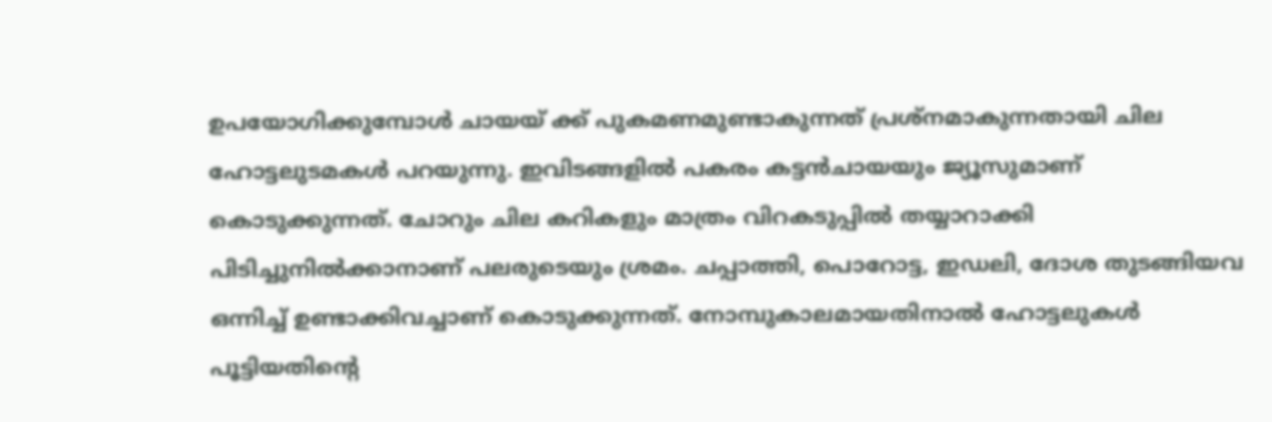ഉപയോഗിക്കുമ്പോൾ ചായയ് ക്ക് പുകമണമുണ്ടാകുന്നത് പ്രശ്നമാകുന്നതായി ചില ഹോട്ടലുടമകൾ പറയുന്നു. ഇവിടങ്ങളിൽ പകരം കട്ടൻചായയും ജ്യൂസുമാണ് കൊടുക്കുന്നത്. ചോറും ചില കറികളും മാത്രം വിറകടുപ്പിൽ തയ്യാറാക്കി പിടിച്ചുനിൽക്കാനാണ് പലരുടെയും ശ്രമം. ചപ്പാത്തി, പൊറോട്ട, ഇഡലി, ദോശ തുടങ്ങിയവ ഒന്നിച്ച് ഉണ്ടാക്കിവച്ചാണ് കൊടുക്കുന്നത്. നോമ്പുകാലമായതിനാൽ ഹോട്ടലുകൾ പൂട്ടിയതിന്റെ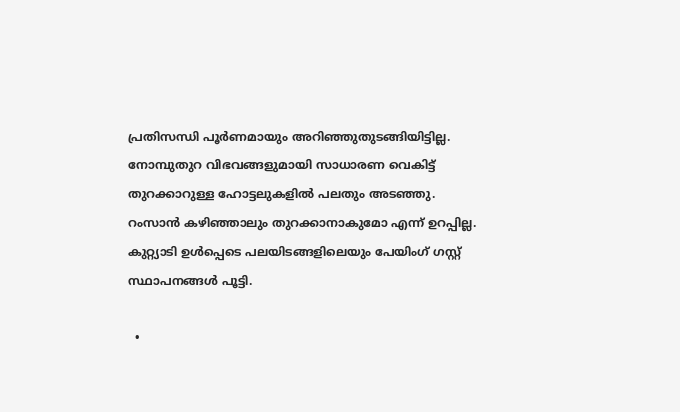പ്രതിസന്ധി പൂർണമായും അറിഞ്ഞുതുടങ്ങിയിട്ടില്ല. നോമ്പുതുറ വിഭവങ്ങളുമായി സാധാരണ വെകിട്ട് തുറക്കാറുള്ള ഹോട്ടലുകളിൽ പലതും അടഞ്ഞു. റംസാൻ കഴിഞ്ഞാലും തുറക്കാനാകുമോ എന്ന് ഉറപ്പില്ല. കുറ്റ്യാടി ഉൾപ്പെടെ പലയിടങ്ങളിലെയും പേയിംഗ് ഗസ്റ്റ് സ്ഥാപനങ്ങൾ പൂട്ടി.

  •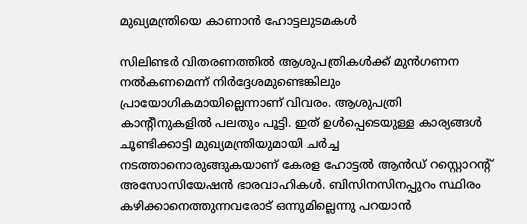മുഖ്യമന്ത്രിയെ കാണാൻ ഹോട്ടലുടമകൾ

സിലിണ്ടർ വിതരണത്തിൽ ആശുപത്രികൾക്ക് മുൻഗണന നൽകണമെന്ന് നിർദ്ദേശമുണ്ടെങ്കിലും പ്രായോഗികമായില്ലെന്നാണ് വിവരം. ആശുപത്രി കാന്റീനുകളിൽ പലതും പൂട്ടി. ഇത് ഉൾപ്പെടെയുള്ള കാര്യങ്ങൾ ചൂണ്ടിക്കാട്ടി മുഖ്യമന്ത്രിയുമായി ചർച്ച നടത്താനൊരുങ്ങുകയാണ് കേരള ഹോട്ടൽ ആൻഡ് റസ്റ്റൊറന്റ് അസോസിയേഷൻ ഭാരവാഹികൾ. ബിസിനസിനപ്പുറം സ്ഥിരം കഴിക്കാനെത്തുന്നവരോട് ഒന്നുമില്ലെന്നു പറയാൻ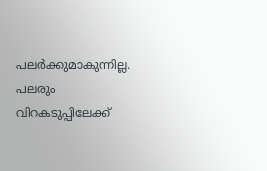പലർക്കുമാകുന്നില്ല. പലരും വിറകടുപ്പിലേക്ക്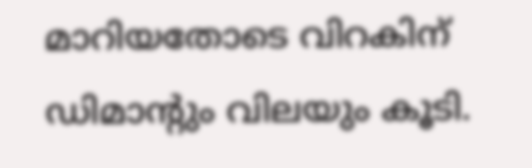മാറിയതോടെ വിറകിന് ഡിമാന്റും വിലയും കൂടി.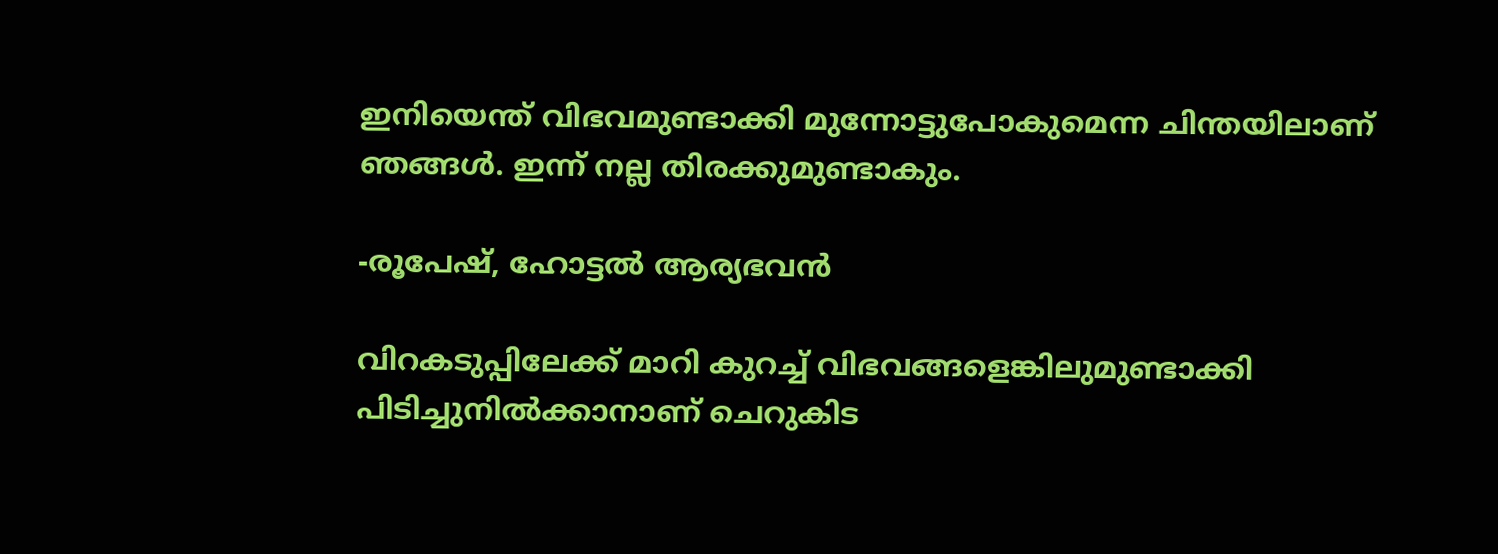ഇനിയെന്ത് വിഭവമുണ്ടാക്കി മുന്നോട്ടുപോകുമെന്ന ചിന്തയിലാണ് ഞങ്ങൾ. ഇന്ന് നല്ല തിരക്കുമുണ്ടാകും.

-രൂപേഷ്, ഹോട്ടൽ ആര്യഭവൻ

വിറകടുപ്പിലേക്ക് മാറി കുറച്ച് വിഭവങ്ങളെങ്കിലുമുണ്ടാക്കി പിടിച്ചുനിൽക്കാനാണ് ചെറുകിട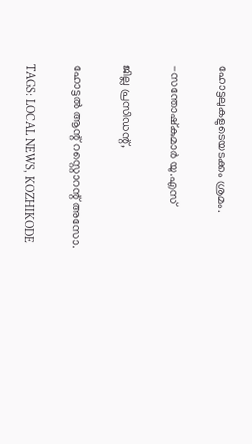ഹോട്ടലുകളുടെയടക്കം ശ്രമം.

-സന്തോഷ്കുമാർ യു.എസ്

ജില്ല പ്രസിഡന്റ്,

ഹോട്ടൽ ആന്റ് റസ്റ്റൊറന്റ് അസോ.

TAGS: LOCAL NEWS, KOZHIKODE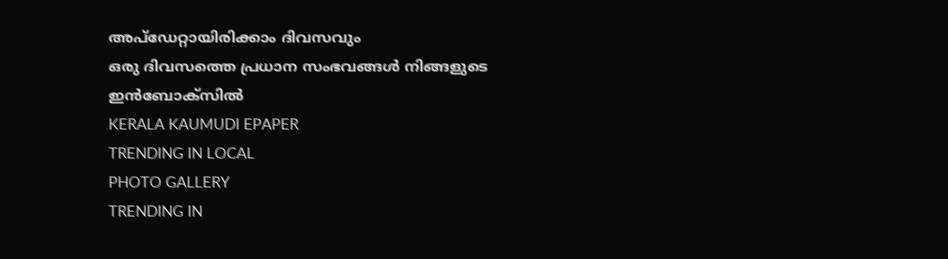അപ്ഡേറ്റായിരിക്കാം ദിവസവും
ഒരു ദിവസത്തെ പ്രധാന സംഭവങ്ങൾ നിങ്ങളുടെ ഇൻബോക്സിൽ
KERALA KAUMUDI EPAPER
TRENDING IN LOCAL
PHOTO GALLERY
TRENDING IN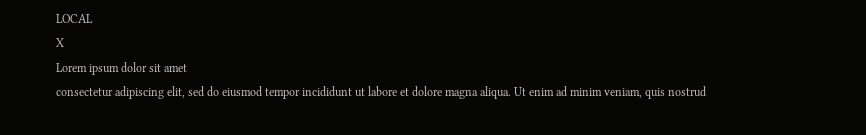LOCAL
X
Lorem ipsum dolor sit amet
consectetur adipiscing elit, sed do eiusmod tempor incididunt ut labore et dolore magna aliqua. Ut enim ad minim veniam, quis nostrud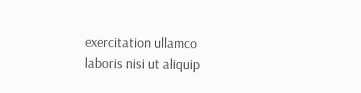exercitation ullamco laboris nisi ut aliquip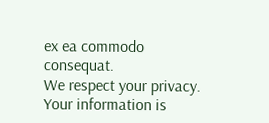ex ea commodo consequat.
We respect your privacy. Your information is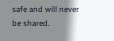safe and will never be shared.